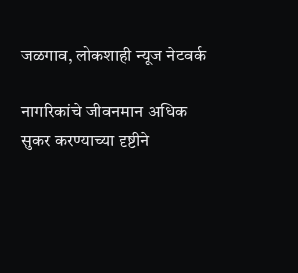जळगाव, लोकशाही न्यूज नेटवर्क

नागरिकांचे जीवनमान अधिक सुकर करण्याच्या दृष्टीने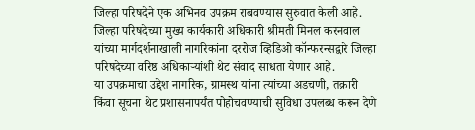जिल्हा परिषदेने एक अभिनव उपक्रम राबवण्यास सुरुवात केली आहे. जिल्हा परिषदेच्या मुख्य कार्यकारी अधिकारी श्रीमती मिनल करनवाल यांच्या मार्गदर्शनाखाली नागरिकांना दररोज व्हिडिओ कॉन्फरन्सद्वारे जिल्हा परिषदेच्या वरिष्ठ अधिकाऱ्यांशी थेट संवाद साधता येणार आहे.
या उपक्रमाचा उद्देश नागरिक, ग्रामस्थ यांना त्यांच्या अडचणी, तक्रारी किंवा सूचना थेट प्रशासनापर्यंत पोहोचवण्याची सुविधा उपलब्ध करून देणे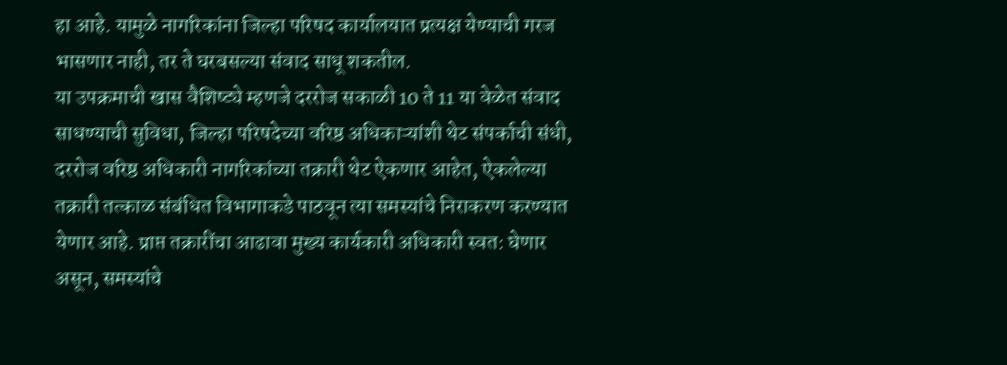हा आहे. यामुळे नागरिकांना जिल्हा परिषद कार्यालयात प्रत्यक्ष येण्याची गरज भासणार नाही, तर ते घरबसल्या संवाद साधू शकतील.
या उपक्रमाची खास वैशिष्ट्ये म्हणजे दररोज सकाळी 10 ते 11 या वेळेत संवाद साधण्याची सुविधा, जिल्हा परिषदेच्या वरिष्ठ अधिकाऱ्यांशी थेट संपर्काची संधी, दररोज वरिष्ठ अधिकारी नागरिकांच्या तक्रारी थेट ऐकणार आहेत, ऐकलेल्या तक्रारी तत्काळ संबंधित विभागाकडे पाठवून त्या समस्यांचे निराकरण करण्यात येणार आहे. प्राप्त तक्रारींचा आढावा मुख्य कार्यकारी अधिकारी स्वत: घेणार असून, समस्यांचे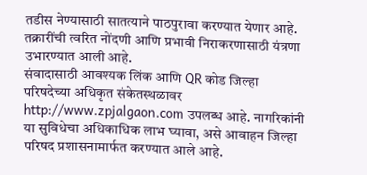तडीस नेण्यासाठी सातत्याने पाठपुरावा करण्यात येणार आहे. तक्रारींची त्वरित नोंदणी आणि प्रभावी निराकरणासाठी यंत्रणा उभारण्यात आली आहे.
संवादासाठी आवश्यक लिंक आणि QR कोड जिल्हा परिषदेच्या अधिकृत संकेतस्थळावर http://www.zpjalgaon.com उपलब्ध आहे. नागरिकांनी या सुविधेचा अधिकाधिक लाभ घ्यावा, असे आवाहन जिल्हा परिषद प्रशासनामार्फत करण्यात आले आहे.